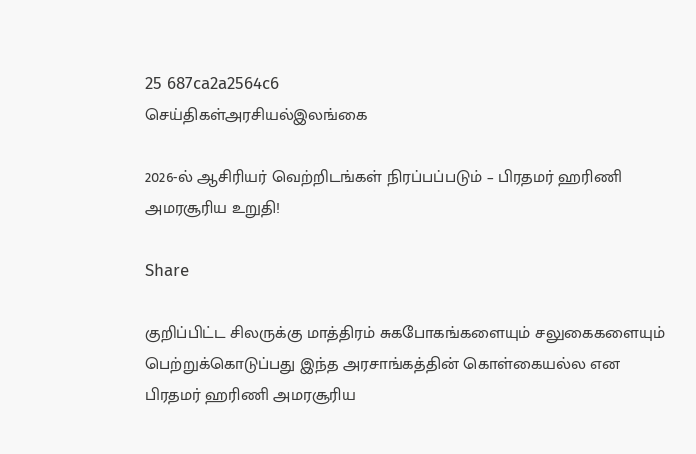25 687ca2a2564c6
செய்திகள்அரசியல்இலங்கை

2026-ல் ஆசிரியர் வெற்றிடங்கள் நிரப்பப்படும் – பிரதமர் ஹரிணி அமரசூரிய உறுதி!

Share

குறிப்பிட்ட சிலருக்கு மாத்திரம் சுகபோகங்களையும் சலுகைகளையும் பெற்றுக்கொடுப்பது இந்த அரசாங்கத்தின் கொள்கையல்ல என பிரதமர் ஹரிணி அமரசூரிய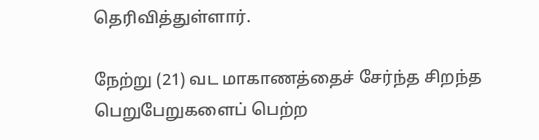தெரிவித்துள்ளார்.

நேற்று (21) வட மாகாணத்தைச் சேர்ந்த சிறந்த பெறுபேறுகளைப் பெற்ற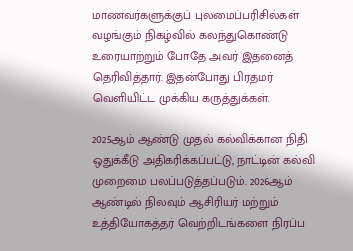மாணவர்களுக்குப் புலமைப்பரிசில்கள் வழங்கும் நிகழ்வில் கலந்துகொண்டு உரையாற்றும் போதே அவர் இதனைத் தெரிவித்தார். இதன்போது பிரதமர் வெளியிட்ட முக்கிய கருத்துக்கள்.

2025ஆம் ஆண்டு முதல் கல்விக்கான நிதி ஒதுக்கீடு அதிகரிக்கப்பட்டு, நாட்டின் கல்வி முறைமை பலப்படுத்தப்படும். 2026ஆம் ஆண்டில் நிலவும் ஆசிரியர் மற்றும் உத்தியோகத்தர் வெற்றிடங்களை நிரப்ப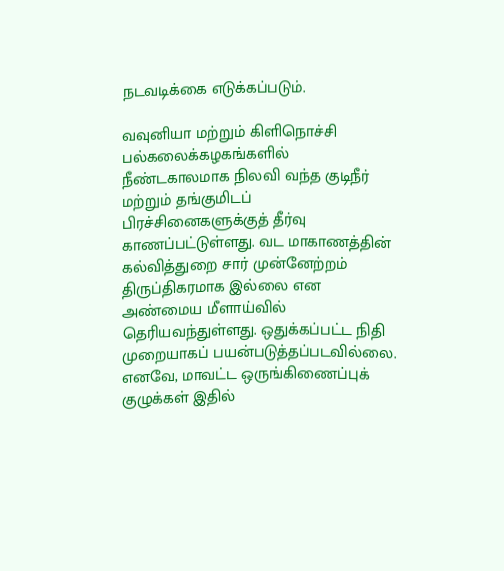நடவடிக்கை எடுக்கப்படும்.

வவுனியா மற்றும் கிளிநொச்சி பல்கலைக்கழகங்களில் நீண்டகாலமாக நிலவி வந்த குடிநீர் மற்றும் தங்குமிடப் பிரச்சினைகளுக்குத் தீர்வு காணப்பட்டுள்ளது. வட மாகாணத்தின் கல்வித்துறை சார் முன்னேற்றம் திருப்திகரமாக இல்லை என அண்மைய மீளாய்வில் தெரியவந்துள்ளது. ஒதுக்கப்பட்ட நிதி முறையாகப் பயன்படுத்தப்படவில்லை. எனவே, மாவட்ட ஒருங்கிணைப்புக் குழுக்கள் இதில்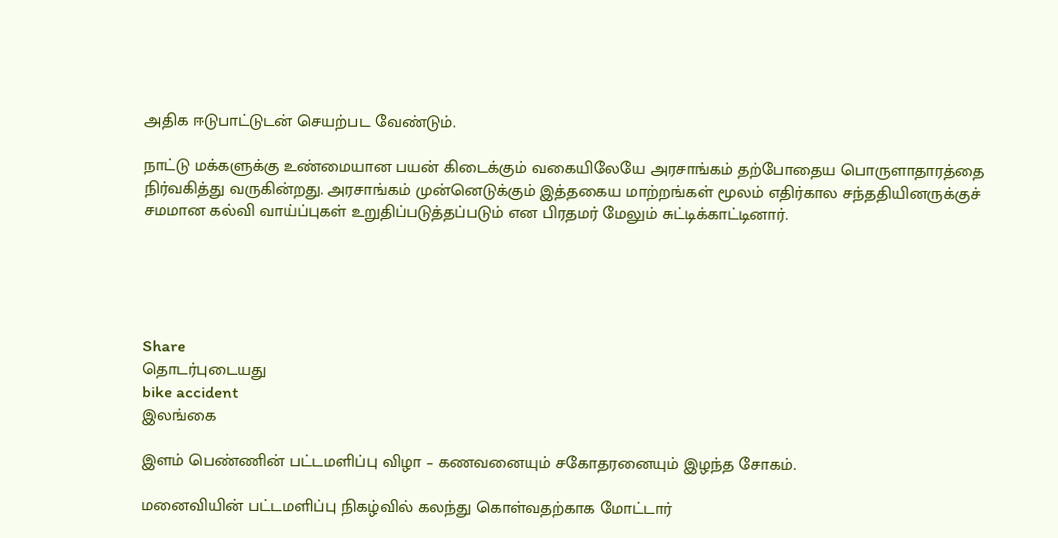அதிக ஈடுபாட்டுடன் செயற்பட வேண்டும்.

நாட்டு மக்களுக்கு உண்மையான பயன் கிடைக்கும் வகையிலேயே அரசாங்கம் தற்போதைய பொருளாதாரத்தை நிர்வகித்து வருகின்றது. அரசாங்கம் முன்னெடுக்கும் இத்தகைய மாற்றங்கள் மூலம் எதிர்கால சந்ததியினருக்குச் சமமான கல்வி வாய்ப்புகள் உறுதிப்படுத்தப்படும் என பிரதமர் மேலும் சுட்டிக்காட்டினார்.





Share
தொடர்புடையது
bike accident
இலங்கை

இளம் பெண்ணின் பட்டமளிப்பு விழா – கணவனையும் சகோதரனையும் இழந்த சோகம்.

மனைவியின் பட்டமளிப்பு நிகழ்வில் கலந்து கொள்வதற்காக மோட்டார்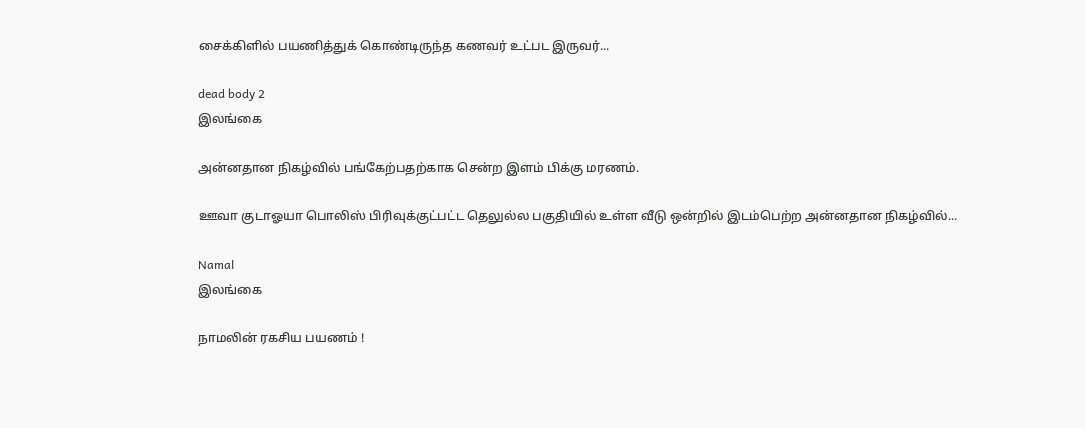சைக்கிளில் பயணித்துக் கொண்டிருந்த கணவர் உட்பட இருவர்...

dead body 2
இலங்கை

அன்னதான நிகழ்வில் பங்கேற்பதற்காக சென்ற இளம் பிக்கு மரணம்.

ஊவா குடாஓயா பொலிஸ் பிரிவுக்குட்பட்ட தெலுல்ல பகுதியில் உள்ள வீடு ஒன்றில் இடம்பெற்ற அன்னதான நிகழ்வில்...

Namal
இலங்கை

நாமலின் ரகசிய பயணம் !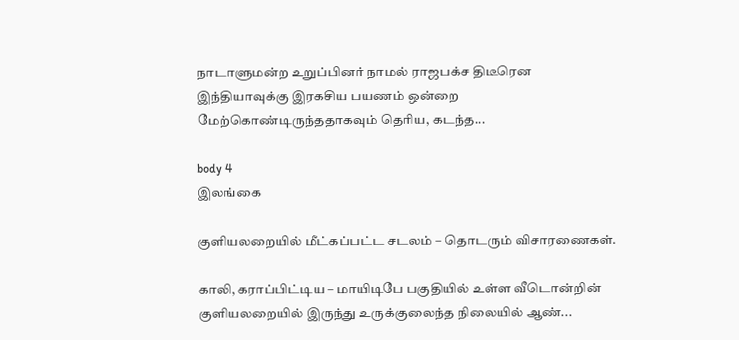நாடாளுமன்ற உறுப்பினர் நாமல் ராஜபக்ச திடீரென இந்தியாவுக்கு இரகசிய பயணம் ஒன்றை மேற்கொண்டிருந்ததாகவும் தெரிய, கடந்த...

body 4
இலங்கை

குளியலறையில் மீட்கப்பட்ட சடலம் – தொடரும் விசாரணைகள்.

காலி, கராப்பிட்டிய – மாயிடிபே பகுதியில் உள்ள வீடொன்றின் குளியலறையில் இருந்து உருக்குலைந்த நிலையில் ஆண்...